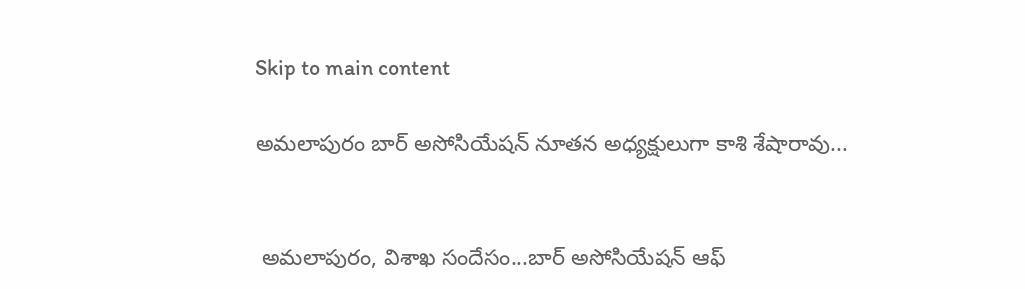Skip to main content

అమలాపురం బార్ అసోసియేషన్ నూతన అధ్యక్షులుగా కాశి శేషారావు...


 అమలాపురం, విశాఖ సందేసం...బార్ అసోసియేషన్ ఆఫ్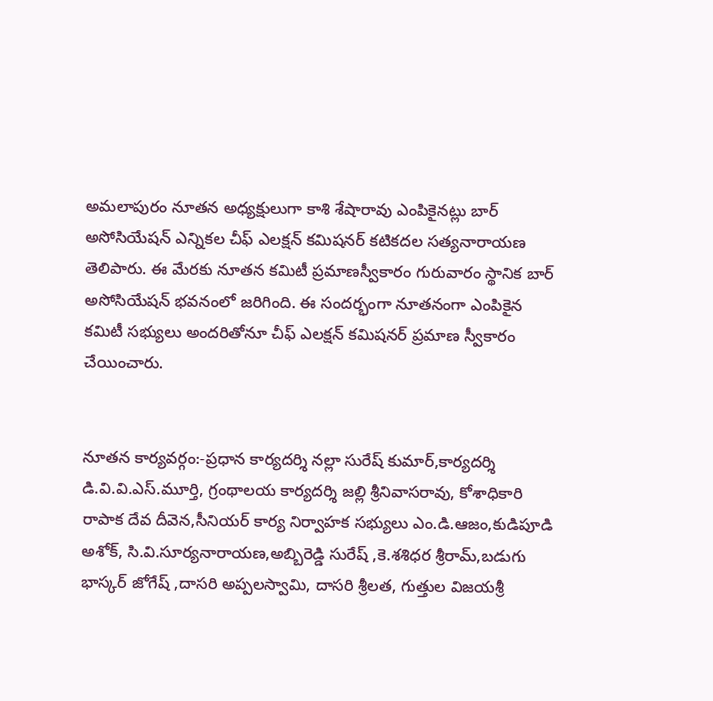అమలాపురం నూతన అధ్యక్షులుగా కాశి శేషారావు ఎంపికైనట్లు బార్ అసోసియేషన్ ఎన్నికల చీఫ్ ఎలక్షన్ కమిషనర్ కటికదల సత్యనారాయణ తెలిపారు. ఈ మేరకు నూతన కమిటీ ప్రమాణస్వీకారం గురువారం స్థానిక బార్ అసోసియేషన్ భవనంలో జరిగింది. ఈ సందర్భంగా నూతనంగా ఎంపికైన కమిటీ సభ్యులు అందరితోనూ చీఫ్ ఎలక్షన్ కమిషనర్ ప్రమాణ స్వీకారం చేయించారు.


నూతన కార్యవర్గం:-ప్రధాన కార్యదర్శి నల్లా సురేష్ కుమార్,కార్యదర్శి డి.వి.వి.ఎస్.మూర్తి, గ్రంథాలయ కార్యదర్శి జల్లి శ్రీనివాసరావు, కోశాధికారి రాపాక దేవ దీవెన,సీనియర్ కార్య నిర్వాహక సభ్యులు ఎం.డి.ఆజం,కుడిపూడి అశోక్, సి.వి.సూర్యనారాయణ,అబ్బిరెడ్డి సురేష్ ,కె.శశిధర శ్రీరామ్,బడుగు భాస్కర్ జోగేష్ ,దాసరి అప్పలస్వామి, దాసరి శ్రీలత, గుత్తుల విజయశ్రీ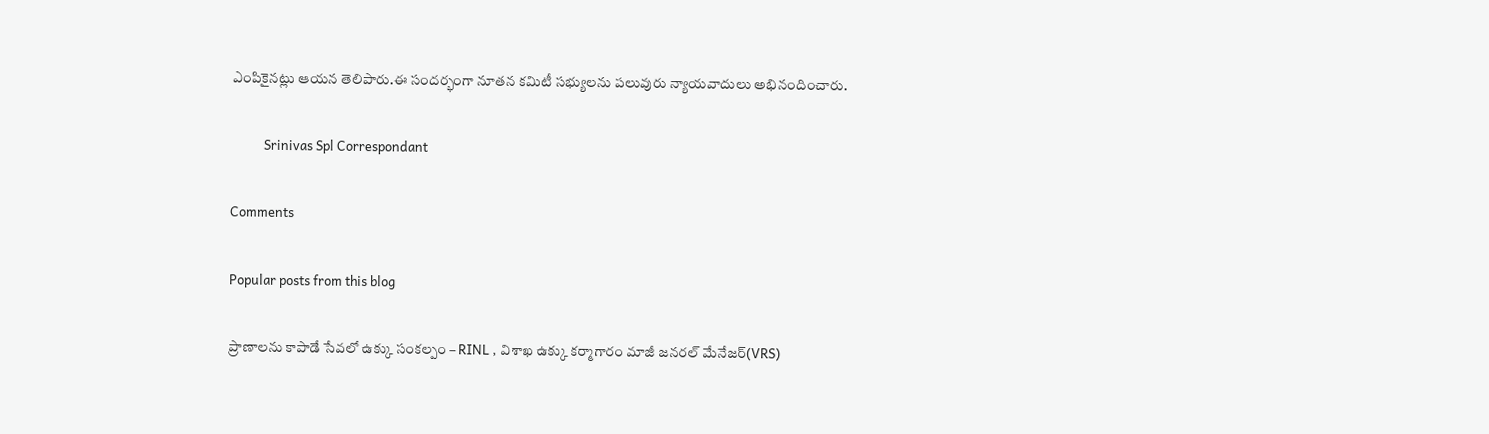ఎంపికైనట్లు ఆయన తెలిపారు.ఈ సందర్భంగా నూతన కమిటీ సభ్యులను పలువురు న్యాయవాదులు అభినందించారు.

           Srinivas Spl Correspondant

Comments

Popular posts from this blog

ప్రాణాలను కాపాడే సేవలో ఉక్కు సంకల్పం – RINL , విశాఖ ఉక్కు కర్మాగారం మాజీ జనరల్ మేనేజర్(VRS)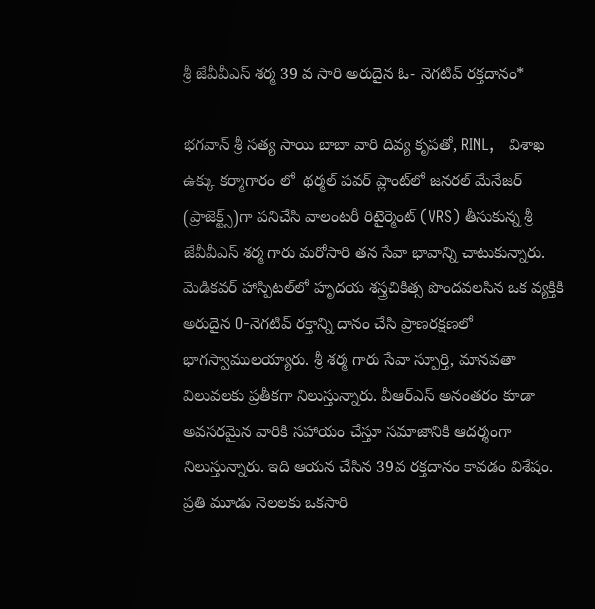శ్రీ జేవీవీఎస్ శర్మ 39 వ సారి అరుదైన ఓ- నెగటివ్ రక్తదానం*

భగవాన్ శ్రీ సత్య సాయి బాబా వారి దివ్య కృపతో, RINL,   విశాఖ ఉక్కు కర్మాగారం లో  థర్మల్ పవర్ ప్లాంట్‌లో జనరల్ మేనేజర్ (ప్రాజెక్ట్స్)గా పనిచేసి వాలంటరీ రిటైర్మెంట్ (VRS) తీసుకున్న శ్రీ జేవీవీఎస్ శర్మ గారు మరోసారి తన సేవా భావాన్ని చాటుకున్నారు. మెడికవర్ హాస్పిటల్‌లో హృదయ శస్త్రచికిత్స పొందవలసిన ఒక వ్యక్తికి  అరుదైన O-నెగటివ్ రక్తాన్ని దానం చేసి ప్రాణరక్షణలో భాగస్వాములయ్యారు. శ్రీ శర్మ గారు సేవా స్పూర్తి, మానవతా విలువలకు ప్రతీకగా నిలుస్తున్నారు. వీఆర్‌ఎస్ అనంతరం కూడా అవసరమైన వారికి సహాయం చేస్తూ సమాజానికి ఆదర్శంగా నిలుస్తున్నారు. ఇది ఆయన చేసిన 39వ రక్తదానం కావడం విశేషం. ప్రతి మూడు నెలలకు ఒకసారి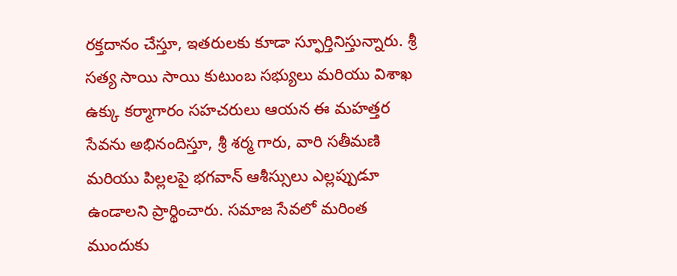రక్తదానం చేస్తూ, ఇతరులకు కూడా స్ఫూర్తినిస్తున్నారు. శ్రీ సత్య సాయి సాయి కుటుంబ సభ్యులు మరియు విశాఖ ఉక్కు కర్మాగారం సహచరులు ఆయన ఈ మహత్తర సేవను అభినందిస్తూ, శ్రీ శర్మ గారు, వారి సతీమణి మరియు పిల్లలపై భగవాన్ ఆశీస్సులు ఎల్లప్పుడూ ఉండాలని ప్రార్థించారు. సమాజ సేవలో మరింత ముందుకు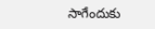సాగేందుకు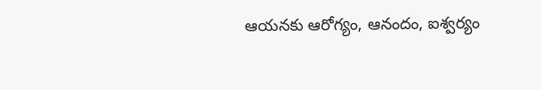ఆయనకు ఆరోగ్యం, ఆనందం, ఐశ్వర్యం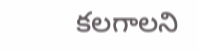కలగాలని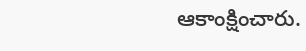ఆకాంక్షించారు.